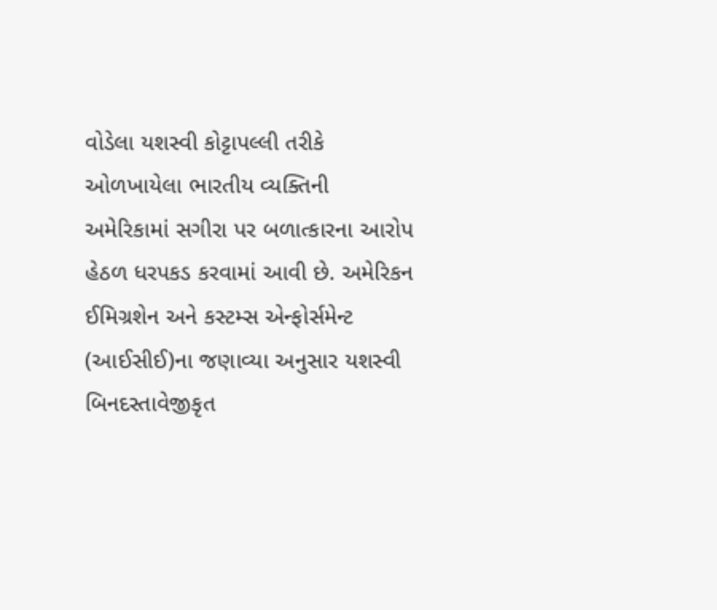વોડેલા યશસ્વી કોટ્ટાપલ્લી તરીકે ઓળખાયેલા ભારતીય વ્યક્તિની અમેરિકામાં સગીરા પર બળાત્કારના આરોપ હેઠળ ધરપકડ કરવામાં આવી છે. અમેરિકન ઈમિગ્રશેન અને કસ્ટમ્સ એન્ફોર્સમેન્ટ (આઈસીઈ)ના જણાવ્યા અનુસાર યશસ્વી બિનદસ્તાવેજીકૃત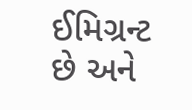ઈમિગ્રન્ટ છે અને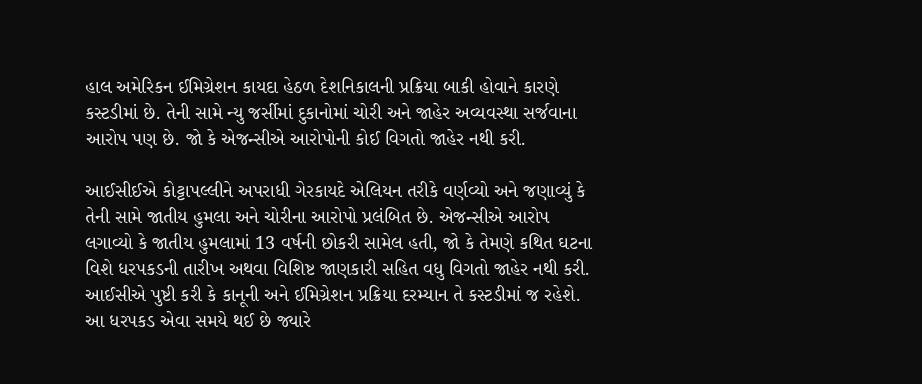હાલ અમેરિકન ઈમિગ્રેશન કાયદા હેઠળ દેશનિકાલની પ્રક્રિયા બાકી હોવાને કારણે કસ્ટડીમાં છે. તેની સામે ન્યુ જર્સીમાં દુકાનોમાં ચોરી અને જાહેર અવ્યવસ્થા સર્જવાના આરોપ પણ છે. જો કે એજન્સીએ આરોપોની કોઈ વિગતો જાહેર નથી કરી.

આઈસીઈએ કોટ્ટાપલ્લીને અપરાધી ગેરકાયદે એલિયન તરીકે વર્ણવ્યો અને જણાવ્યું કે તેની સામે જાતીય હુમલા અને ચોરીના આરોપો પ્રલંબિત છે. એજન્સીએ આરોપ લગાવ્યો કે જાતીય હુમલામાં 13 વર્ષની છોકરી સામેલ હતી, જો કે તેમણે કથિત ઘટના વિશે ધરપકડની તારીખ અથવા વિશિષ્ટ જાણકારી સહિત વધુ વિગતો જાહેર નથી કરી. આઈસીએ પુષ્ટી કરી કે કાનૂની અને ઈમિગ્રેશન પ્રક્રિયા દરમ્યાન તે કસ્ટડીમાં જ રહેશે.
આ ધરપકડ એવા સમયે થઈ છે જ્યારે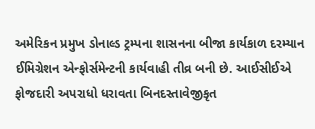અમેરિકન પ્રમુખ ડોનાલ્ડ ટ્રમ્પના શાસનના બીજા કાર્યકાળ દરમ્યાન ઈમિગ્રેશન એન્ફોર્સમેન્ટની કાર્યવાહી તીવ્ર બની છે. આઈસીઈએ ફોજદારી અપરાધો ધરાવતા બિનદસ્તાવેજીકૃત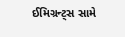ઈમિગ્રન્ટ્સ સામે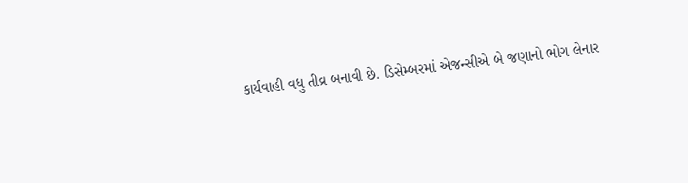કાર્યવાહી વધુ તીવ્ર બનાવી છે. ડિસેમ્બરમાં એજન્સીએ બે જણાનો ભોગ લેનાર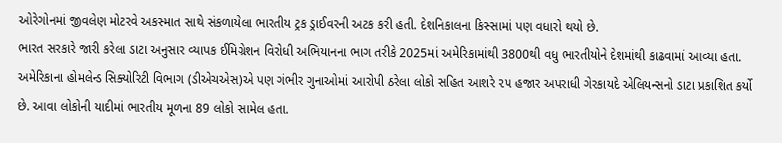ઓરેગોનમાં જીવલેણ મોટરવે અકસ્માત સાથે સંકળાયેલા ભારતીય ટ્રક ડ્રાઈવરની અટક કરી હતી. દેશનિકાલના કિસ્સામાં પણ વધારો થયો છે.
ભારત સરકારે જારી કરેલા ડાટા અનુસાર વ્યાપક ઈમિગ્રેશન વિરોધી અભિયાનના ભાગ તરીકે 2025માં અમેરિકામાંથી 3800થી વધુ ભારતીયોને દેશમાંથી કાઢવામાં આવ્યા હતા. અમેરિકાના હોમલેન્ડ સિક્યોરિટી વિભાગ (ડીએચએસ)એ પણ ગંભીર ગુનાઓમાં આરોપી ઠરેલા લોકો સહિત આશરે ૨૫ હજાર અપરાધી ગેરકાયદે એલિયન્સનો ડાટા પ્રકાશિત કર્યો છે. આવા લોકોની યાદીમાં ભારતીય મૂળના 89 લોકો સામેલ હતા.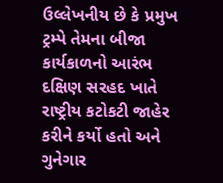ઉલ્લેખનીય છે કે પ્રમુખ ટ્રમ્પે તેમના બીજા કાર્યકાળનો આરંભ દક્ષિણ સરહદ ખાતે રાષ્ટ્રીય કટોકટી જાહેર કરીને કર્યો હતો અને ગુનેગાર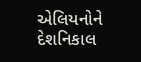એલિયનોને દેશનિકાલ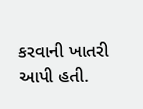કરવાની ખાતરી આપી હતી.